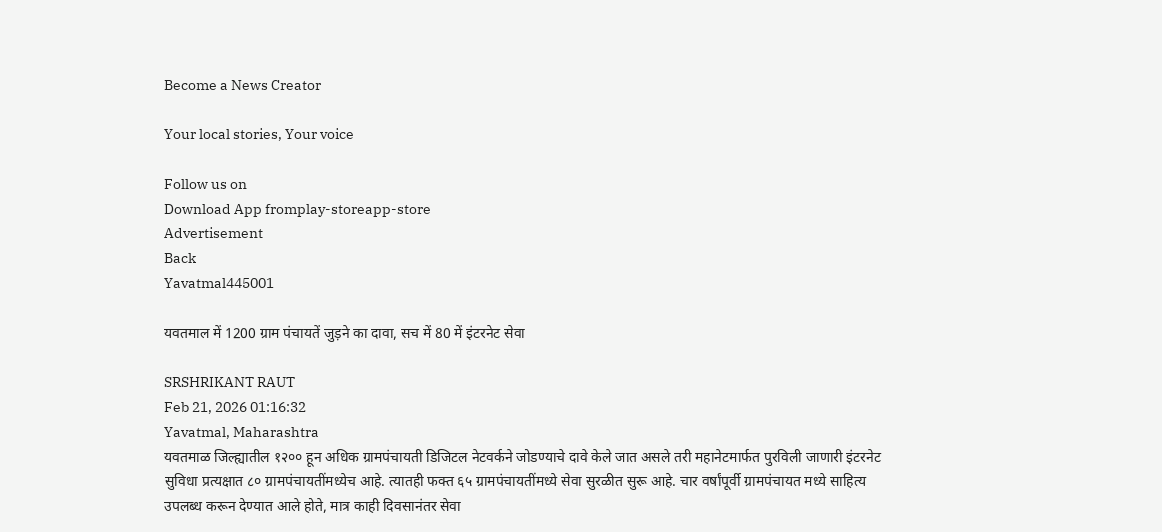Become a News Creator

Your local stories, Your voice

Follow us on
Download App fromplay-storeapp-store
Advertisement
Back
Yavatmal445001

यवतमाल में 1200 ग्राम पंचायतें जुड़ने का दावा, सच में 80 में इंटरनेट सेवा

SRSHRIKANT RAUT
Feb 21, 2026 01:16:32
Yavatmal, Maharashtra
यवतमाळ जिल्ह्यातील १२०० हून अधिक ग्रामपंचायती डिजिटल नेटवर्कने जोडण्याचे दावे केले जात असले तरी महानेटमार्फत पुरविली जाणारी इंटरनेट सुविधा प्रत्यक्षात ८० ग्रामपंचायतींमध्येच आहे. त्यातही फक्त ६५ ग्रामपंचायतींमध्ये सेवा सुरळीत सुरू आहे. चार वर्षांपूर्वी ग्रामपंचायत मध्ये साहित्य उपलब्ध करून देण्यात आले होते, मात्र काही दिवसानंतर सेवा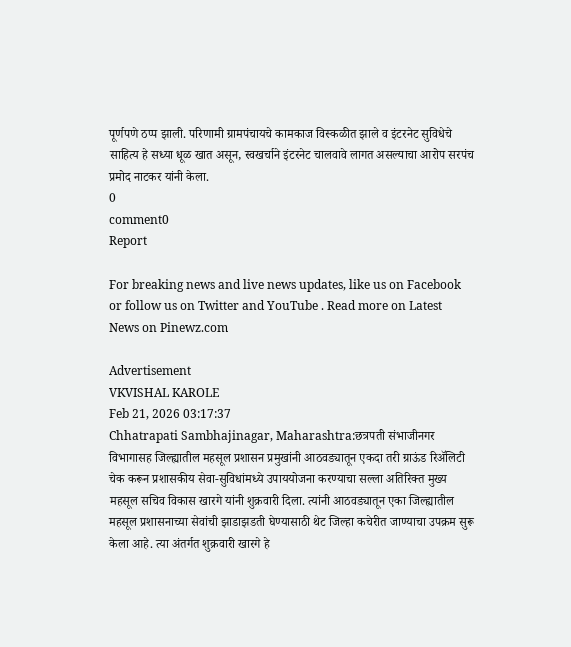पूर्णपणे ठप्प झाली. परिणामी ग्रामपंचायचे कामकाज विस्कळीत झाले व इंटरनेट सुविधेचे साहित्य हे सध्या धूळ खात असून, स्वखर्चाने इंटरनेट चालवावे लागत असल्याचा आरोप सरपंच प्रमोद नाटकर यांनी केला.
0
comment0
Report

For breaking news and live news updates, like us on Facebook or follow us on Twitter and YouTube . Read more on Latest News on Pinewz.com

Advertisement
VKVISHAL KAROLE
Feb 21, 2026 03:17:37
Chhatrapati Sambhajinagar, Maharashtra:छत्रपती संभाजीनगर विभागासह जिल्ह्यातील महसूल प्रशासन प्रमुखांनी आठवड्यातून एकदा तरी ग्राऊंड रिॲलिटी चेक करून प्रशासकीय सेवा-सुविधांमध्ये उपाययोजना करण्याचा सल्ला अतिरिक्त मुख्य महसूल सचिव विकास खारगे यांनी शुक्रवारी दिला. त्यांनी आठवड्यातून एका जिल्ह्यातील महसूल प्रशासनाच्या सेवांची झाडाझडती घेण्यासाठी थेट जिल्हा कचेरीत जाण्याचा उपक्रम सुरू केला आहे. त्या अंतर्गत शुक्रवारी खारगे हे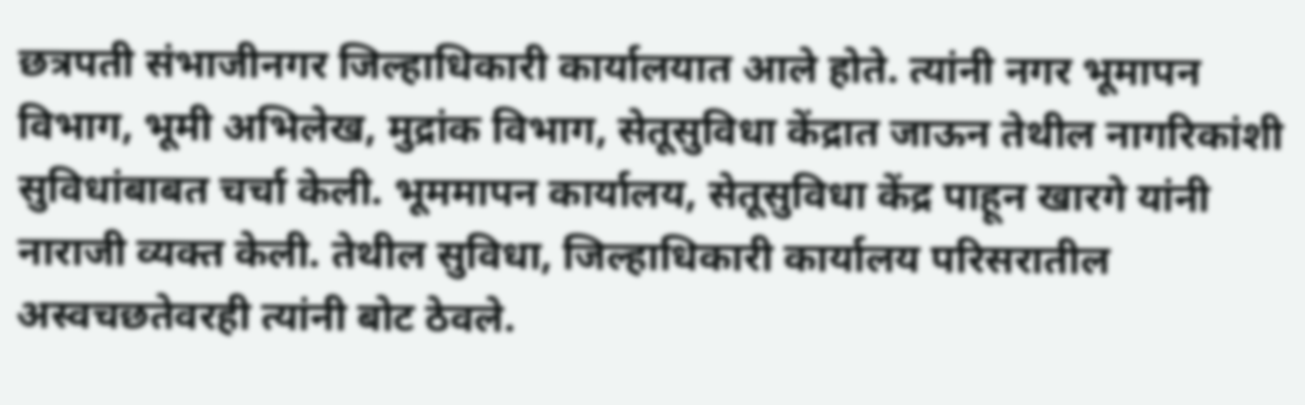छत्रपती संभाजीनगर जिल्हाधिकारी कार्यालयात आले होते. त्यांनी नगर भूमापन विभाग, भूमी अभिलेख, मुद्रांक विभाग, सेतूसुविधा केंद्रात जाऊन तेथील नागरिकांशी सुविधांबाबत चर्चा केली. भूममापन कार्यालय, सेतूसुविधा केंद्र पाहून खारगे यांनी नाराजी व्यक्त केली. तेथील सुविधा, जिल्हाधिकारी कार्यालय परिसरातील अस्वचछतेवरही त्यांनी बोट ठेवले.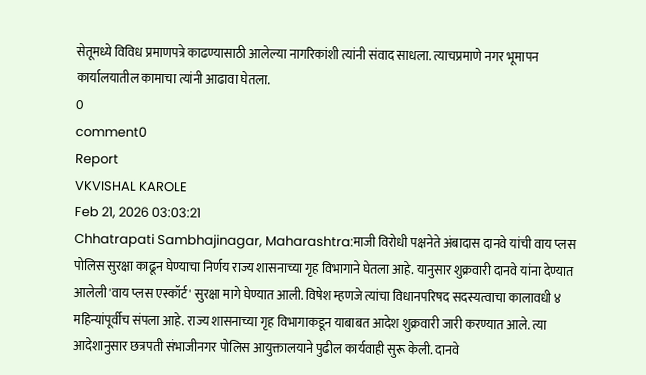सेतूमध्ये विविध प्रमाणपत्रे काढण्यासाठी आलेल्या नागरिकांशी त्यांनी संवाद साधला. त्याचप्रमाणे नगर भूमापन कार्यालयातील कामाचा त्यांनी आढावा घेतला.
0
comment0
Report
VKVISHAL KAROLE
Feb 21, 2026 03:03:21
Chhatrapati Sambhajinagar, Maharashtra:माजी विरोधी पक्षनेते अंबादास दानवे यांची वाय प्लस पोलिस सुरक्षा काढून घेण्याचा निर्णय राज्य शासनाच्या गृह विभागाने घेतला आहे. यानुसार शुक्रवारी दानवे यांना देण्यात आलेली 'वाय प्लस एस्कॉर्ट' सुरक्षा मागे घेण्यात आली. विषेश म्हणजे त्यांचा विधानपरिषद सदस्यत्वाचा कालावधी ४ महिन्यांपूर्वीच संपला आहे. राज्य शासनाच्या गृह विभागाकडून याबाबत आदेश शुक्रवारी जारी करण्यात आले. त्या आदेशानुसार छत्रपती संभाजीनगर पोलिस आयुक्तालयाने पुढील कार्यवाही सुरू केली. दानवे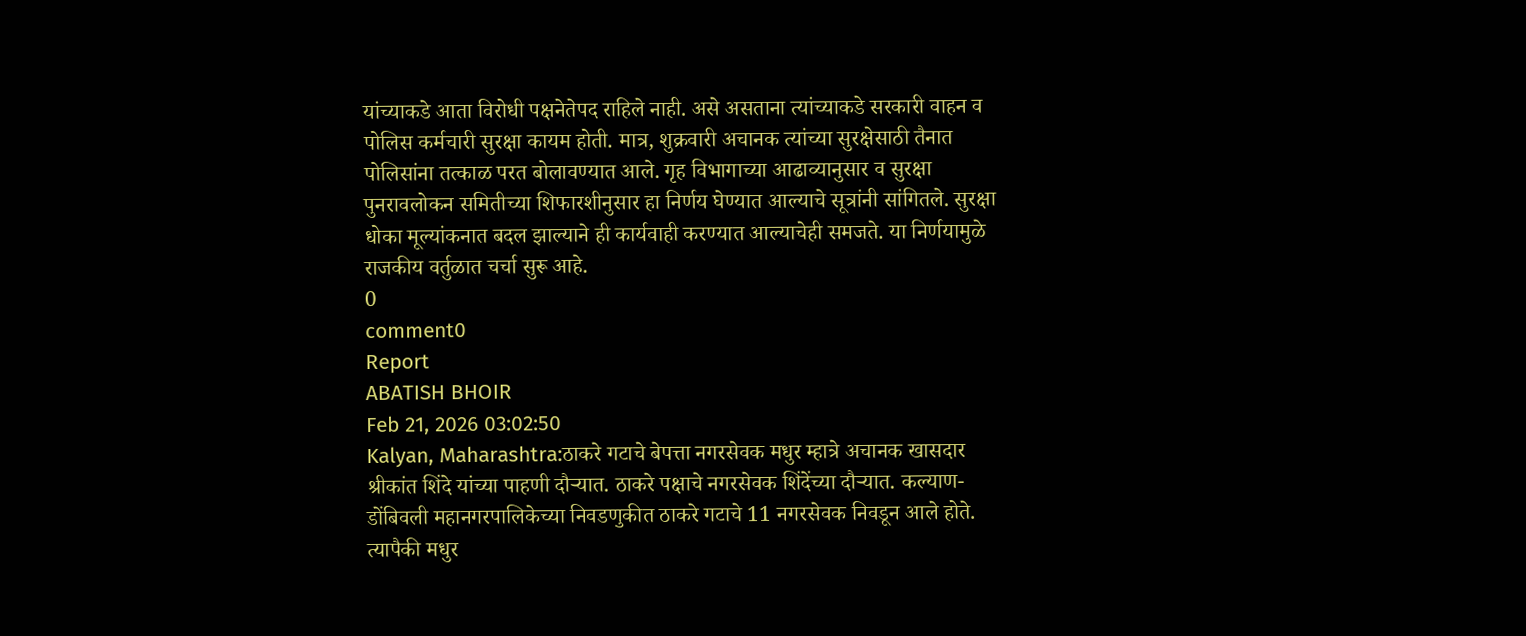यांच्याकडे आता विरोधी पक्षनेतेपद राहिले नाही. असे असताना त्यांच्याकडे सरकारी वाहन व पोलिस कर्मचारी सुरक्षा कायम होती. मात्र, शुक्रवारी अचानक त्यांच्या सुरक्षेसाठी तैनात पोलिसांना तत्काळ परत बोलावण्यात आले. गृह विभागाच्या आढाव्यानुसार व सुरक्षा पुनरावलोकन समितीच्या शिफारशीनुसार हा निर्णय घेण्यात आल्याचे सूत्रांनी सांगितले. सुरक्षा धोका मूल्यांकनात बदल झाल्याने ही कार्यवाही करण्यात आल्याचेही समजते. या निर्णयामुळे राजकीय वर्तुळात चर्चा सुरू आहे.
0
comment0
Report
ABATISH BHOIR
Feb 21, 2026 03:02:50
Kalyan, Maharashtra:ठाकरे गटाचे बेपत्ता नगरसेवक मधुर म्हात्रे अचानक खासदार श्रीकांत शिंदे यांच्या पाहणी दौऱ्यात. ठाकरे पक्षाचे नगरसेवक शिंदेंच्या दौऱ्यात. कल्याण-डोंबिवली महानगरपालिकेच्या निवडणुकीत ठाकरे गटाचे 11 नगरसेवक निवडून आले होते. त्यापैकी मधुर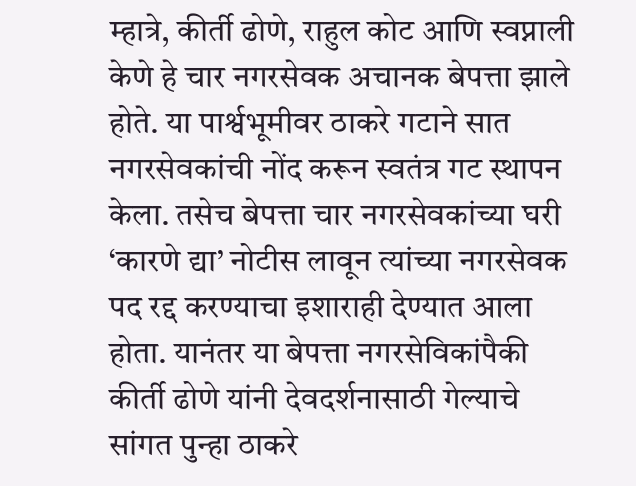म्हात्रे, कीर्ती ढोणे, राहुल कोट आणि स्वप्नाली केणे हे चार नगरसेवक अचानक बेपत्ता झाले होते. या पार्श्वभूमीवर ठाकरे गटाने सात नगरसेवकांची नोंद करून स्वतंत्र गट स्थापन केला. तसेच बेपत्ता चार नगरसेवकांच्या घरी ‘कारणे द्या’ नोटीस लावून त्यांच्या नगरसेवक पद रद्द करण्याचा इशाराही देण्यात आला होता. यानंतर या बेपत्ता नगरसेविकांपैकी कीर्ती ढोणे यांनी देवदर्शनासाठी गेल्याचे सांगत पुन्हा ठाकरे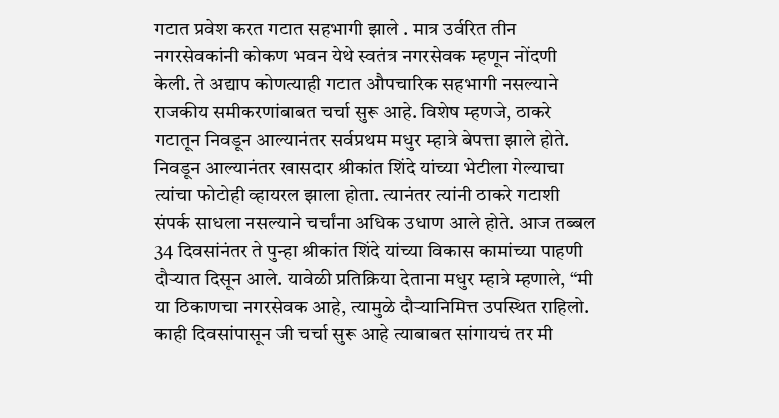गटात प्रवेश करत गटात सहभागी झाले . मात्र उर्वरित तीन नगरसेवकांनी कोकण भवन येथे स्वतंत्र नगरसेवक म्हणून नोंदणी केली. ते अद्याप कोणत्याही गटात औपचारिक सहभागी नसल्याने राजकीय समीकरणांबाबत चर्चा सुरू आहे. विशेष म्हणजे, ठाकरे गटातून निवडून आल्यानंतर सर्वप्रथम मधुर म्हात्रे बेपत्ता झाले होते. निवडून आल्यानंतर खासदार श्रीकांत शिंदे यांच्या भेटीला गेल्याचा त्यांचा फोटोही व्हायरल झाला होता. त्यानंतर त्यांनी ठाकरे गटाशी संपर्क साधला नसल्याने चर्चांना अधिक उधाण आले होते. आज तब्बल 34 दिवसांनंतर ते पुन्हा श्रीकांत शिंदे यांच्या विकास कामांच्या पाहणी दौऱ्यात दिसून आले. यावेळी प्रतिक्रिया देताना मधुर म्हात्रे म्हणाले, “मी या ठिकाणचा नगरसेवक आहे, त्यामुळे दौऱ्यानिमित्त उपस्थित राहिलो. काही दिवसांपासून जी चर्चा सुरू आहे त्याबाबत सांगायचं तर मी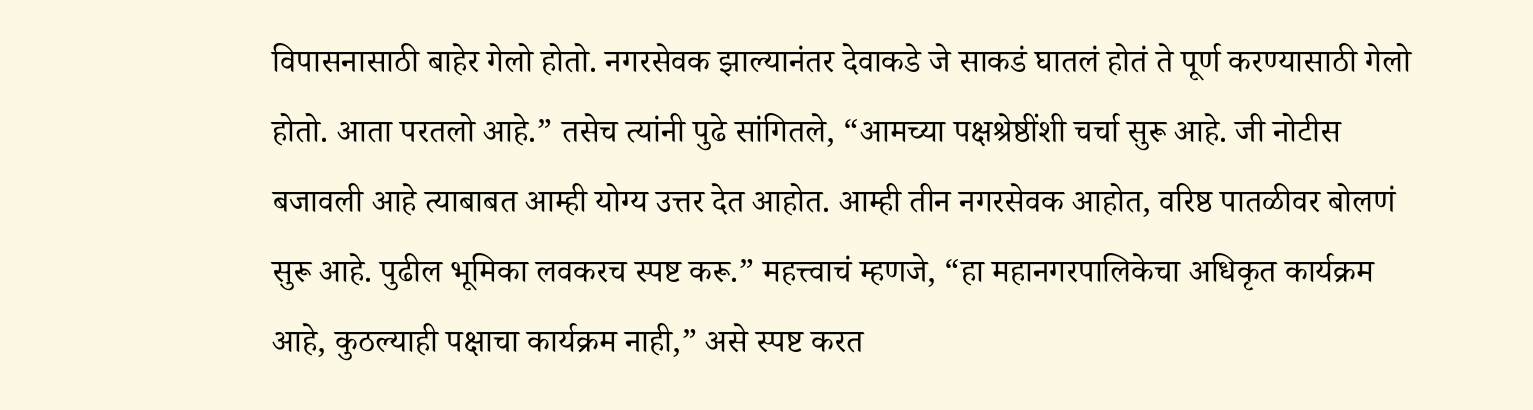विपासनासाठी बाहेर गेलो होतो. नगरसेवक झाल्यानंतर देवाकडे जे साकडं घातलं होतं ते पूर्ण करण्यासाठी गेलो होतो. आता परतलो आहे.” तसेच त्यांनी पुढे सांगितले, “आमच्या पक्षश्रेष्ठींशी चर्चा सुरू आहे. जी नोटीस बजावली आहे त्याबाबत आम्ही योग्य उत्तर देत आहोत. आम्ही तीन नगरसेवक आहोत, वरिष्ठ पातळीवर बोलणं सुरू आहे. पुढील भूमिका लवकरच स्पष्ट करू.” महत्त्वाचं म्हणजे, “हा महानगरपालिकेचा अधिकृत कार्यक्रम आहे, कुठल्याही पक्षाचा कार्यक्रम नाही,” असे स्पष्ट करत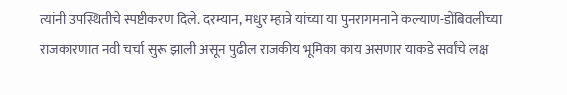त्यांनी उपस्थितीचे स्पष्टीकरण दिले. दरम्यान, मधुर म्हात्रे यांच्या या पुनरागमनाने कल्याण-डोंबिवलीच्या राजकारणात नवी चर्चा सुरू झाली असून पुढील राजकीय भूमिका काय असणार याकडे सर्वांचे लक्ष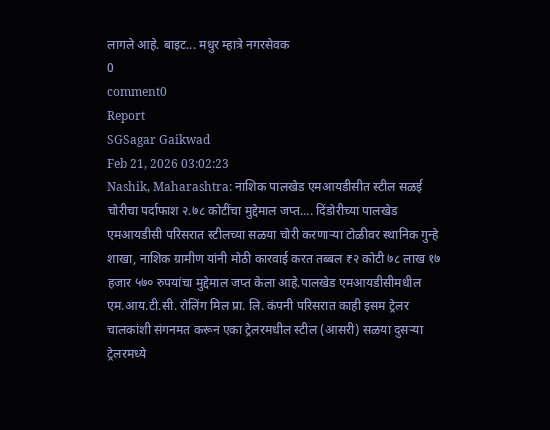लागले आहे. बाइट... मधुर म्हात्रे नगरसेवक
0
comment0
Report
SGSagar Gaikwad
Feb 21, 2026 03:02:23
Nashik, Maharashtra: नाशिक पालखेड एमआयडीसीत स्टील सळई चोरीचा पर्दाफाश २.७८ कोटींचा मुद्देमाल जप्त.... दिंडोरीच्या पालखेड एमआयडीसी परिसरात स्टीलच्या सळया चोरी करणाऱ्या टोळीवर स्थानिक गुन्हे शाखा, नाशिक ग्रामीण यांनी मोठी कारवाई करत तब्बल ₹२ कोटी ७८ लाख १७ हजार ५७० रुपयांचा मुद्देमाल जप्त केला आहे.पालखेड एमआयडीसीमधील एम.आय.टी.सी. रोलिंग मिल प्रा. लि. कंपनी परिसरात काही इसम ट्रेलर चालकांशी संगनमत करून एका ट्रेलरमधील स्टील (आसरी) सळया दुसऱ्या ट्रेलरमध्ये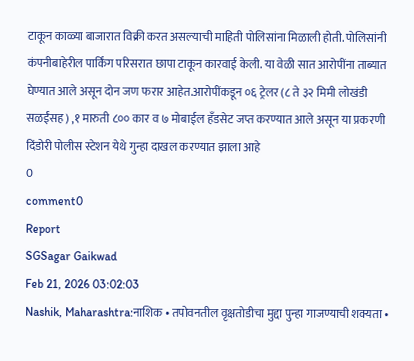टाकून काळ्या बाजारात विक्री करत असल्याची माहिती पोलिसांना मिळाली होती. पोलिसांनी कंपनीबाहेरील पार्किंग परिसरात छापा टाकून कारवाई केली. या वेळी सात आरोपींना ताब्यात घेण्यात आले असून दोन जण फरार आहेत.आरोपींकडून ०६ ट्रेलर (८ ते ३२ मिमी लोखंडी सळईंसह) ,१ मारुती ८०० कार व ७ मोबाईल हँडसेट जप्त करण्यात आले असून या प्रकरणी दिंडोरी पोलीस स्टेशन येथे गुन्हा दाखल करण्यात झाला आहे
0
comment0
Report
SGSagar Gaikwad
Feb 21, 2026 03:02:03
Nashik, Maharashtra:नाशिक • तपोवनतील वृक्षतोडीचा मुद्दा पुन्हा गाजण्याची शक्यता •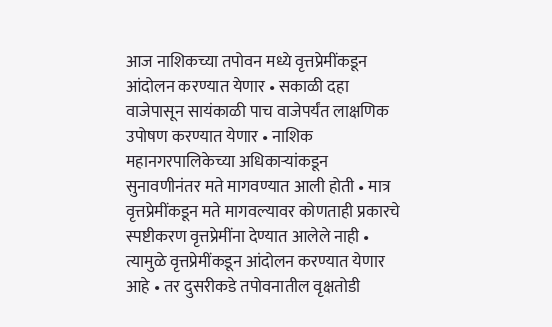आज नाशिकच्या तपोवन मध्ये वृत्तप्रेमींकडून आंदोलन करण्यात येणार • सकाळी दहा वाजेपासून सायंकाळी पाच वाजेपर्यंत लाक्षणिक उपोषण करण्यात येणार • नाशिक महानगरपालिकेच्या अधिकाऱ्यांकडून सुनावणीनंतर मते मागवण्यात आली होती • मात्र वृत्तप्रेमींकडून मते मागवल्यावर कोणताही प्रकारचे स्पष्टीकरण वृत्तप्रेमींना देण्यात आलेले नाही • त्यामुळे वृत्तप्रेमींकडून आंदोलन करण्यात येणार आहे • तर दुसरीकडे तपोवनातील वृक्षतोडी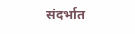संदर्भात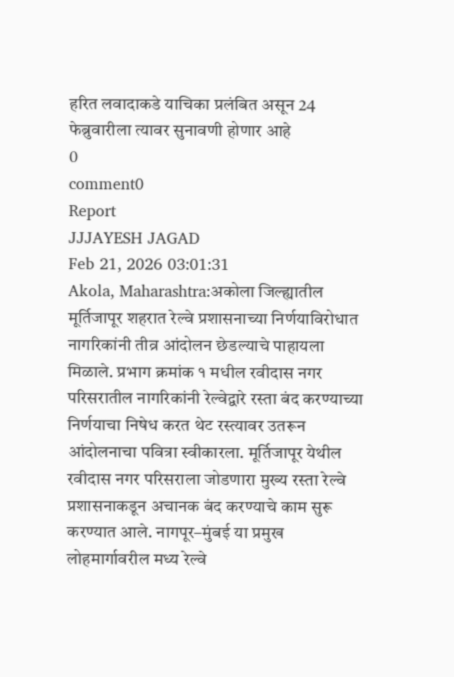हरित लवादाकडे याचिका प्रलंबित असून 24 फेब्रुवारीला त्यावर सुनावणी होणार आहे
0
comment0
Report
JJJAYESH JAGAD
Feb 21, 2026 03:01:31
Akola, Maharashtra:अकोला जिल्ह्यातील मूर्तिजापूर शहरात रेल्वे प्रशासनाच्या निर्णयाविरोधात नागरिकांनी तीव्र आंदोलन छेडल्याचे पाहायला मिळाले. प्रभाग क्रमांक १ मधील रवीदास नगर परिसरातील नागरिकांनी रेल्वेद्वारे रस्ता बंद करण्याच्या निर्णयाचा निषेध करत थेट रस्त्यावर उतरून आंदोलनाचा पवित्रा स्वीकारला. मूर्तिजापूर येथील रवीदास नगर परिसराला जोडणारा मुख्य रस्ता रेल्वे प्रशासनाकडून अचानक बंद करण्याचे काम सुरू करण्यात आले. नागपूर–मुंबई या प्रमुख लोहमार्गावरील मध्य रेल्वे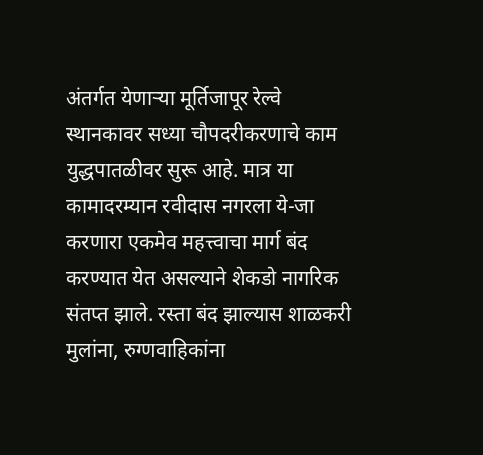अंतर्गत येणाऱ्या मूर्तिजापूर रेल्वे स्थानकावर सध्या चौपदरीकरणाचे काम युद्धपातळीवर सुरू आहे. मात्र या कामादरम्यान रवीदास नगरला ये-जा करणारा एकमेव महत्त्वाचा मार्ग बंद करण्यात येत असल्याने शेकडो नागरिक संतप्त झाले. रस्ता बंद झाल्यास शाळकरी मुलांना, रुग्णवाहिकांना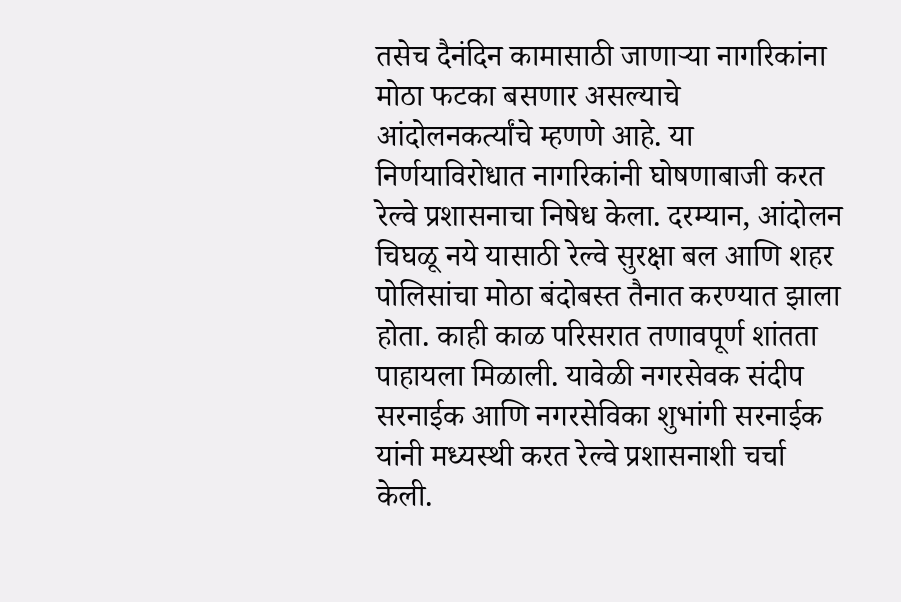तसेच दैनंदिन कामासाठी जाणाऱ्या नागरिकांना मोठा फटका बसणार असल्याचे आंदोलनकर्त्यांचे म्हणणे आहे. या निर्णयाविरोधात नागरिकांनी घोषणाबाजी करत रेल्वे प्रशासनाचा निषेध केला. दरम्यान, आंदोलन चिघळू नये यासाठी रेल्वे सुरक्षा बल आणि शहर पोलिसांचा मोठा बंदोबस्त तैनात करण्यात झाला होता. काही काळ परिसरात तणावपूर्ण शांतता पाहायला मिळाली. यावेळी नगरसेवक संदीप सरनाईक आणि नगरसेविका शुभांगी सरनाईक यांनी मध्यस्थी करत रेल्वे प्रशासनाशी चर्चा केली.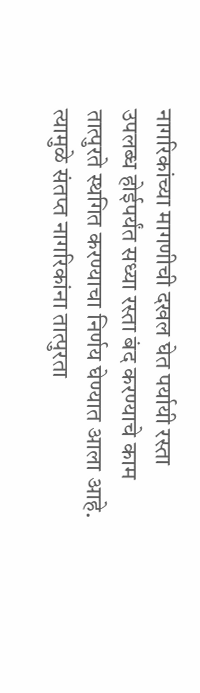नागरिकांच्या मागणीची दखल घेत पर्यायी रस्ता उपलब्ध होईपर्यंत सध्या रस्ता बंद करण्याचे काम तात्पुरते स्थगित करण्याचा निर्णय घेण्यात आला आहे. त्यामुळे संतप्त नागरिकांना तात्पुरता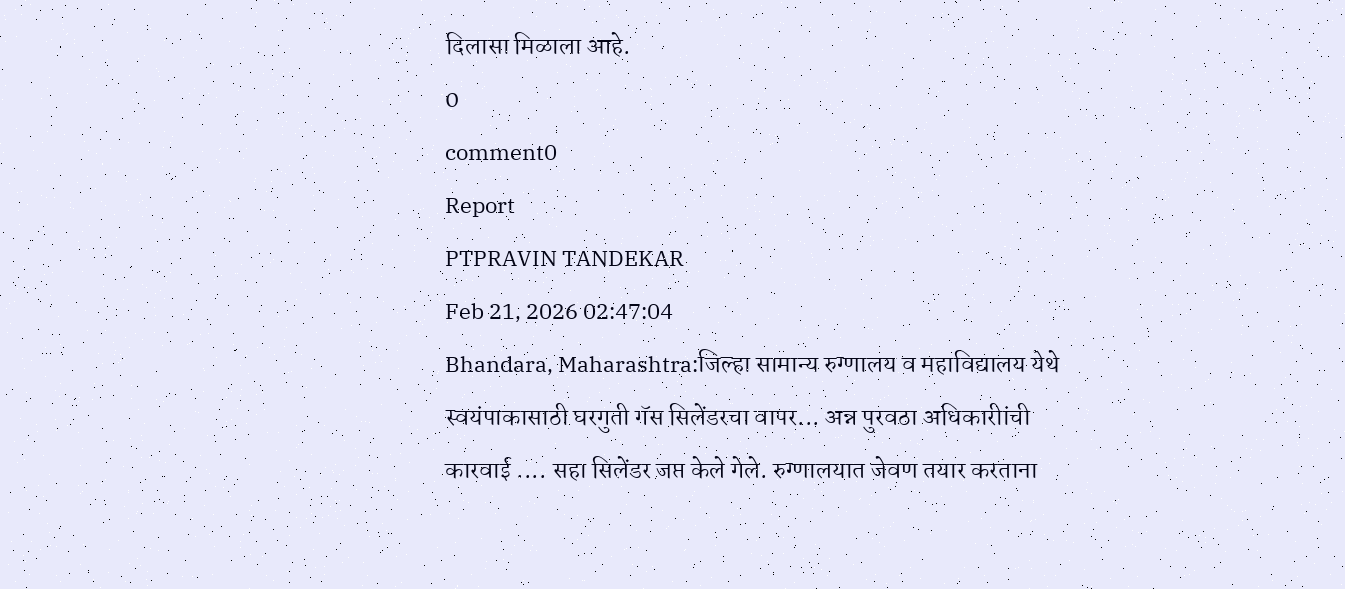दिलासा मिळाला आहे.
0
comment0
Report
PTPRAVIN TANDEKAR
Feb 21, 2026 02:47:04
Bhandara, Maharashtra:जिल्हा सामान्य रुग्णालय व महाविद्यालय येथे स्वयंपाकासाठी घरगुती गॅस सिलेंडरचा वापर... अन्न पुरवठा अधिकारीांची कारवाई .... सहा सिलेंडर जप्त केले गेले. रुग्णालयात जेवण तयार करताना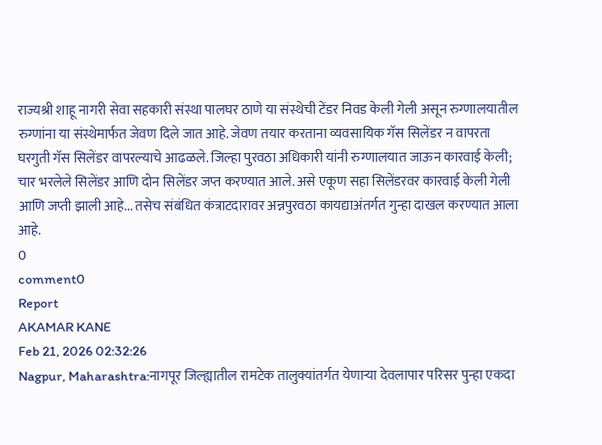राज्यश्री शाहू नागरी सेवा सहकारी संस्था पालघर ठाणे या संस्थेची टेंडर निवड केली गेली असून रुग्णालयातील रुग्णांना या संस्थेमार्फत जेवण दिले जात आहे. जेवण तयार करताना व्यवसायिक गॅस सिलेंडर न वापरता घरगुती गॅस सिलेंडर वापरल्याचे आढळले. जिल्हा पुरवठा अधिकारी यांनी रुग्णालयात जाऊन कारवाई केली; चार भरलेले सिलेंडर आणि दोन सिलेंडर जप्त करण्यात आले. असे एकूण सहा सिलेंडरवर कारवाई केली गेली आणि जप्ती झाली आहे... तसेच संबंधित कंत्राटदारावर अन्नपुरवठा कायद्याअंतर्गत गुन्हा दाखल करण्यात आला आहे.
0
comment0
Report
AKAMAR KANE
Feb 21, 2026 02:32:26
Nagpur, Maharashtra:नागपूर जिल्ह्यातील रामटेक तालुक्यांतर्गत येणाऱ्या देवलापार परिसर पुन्हा एकदा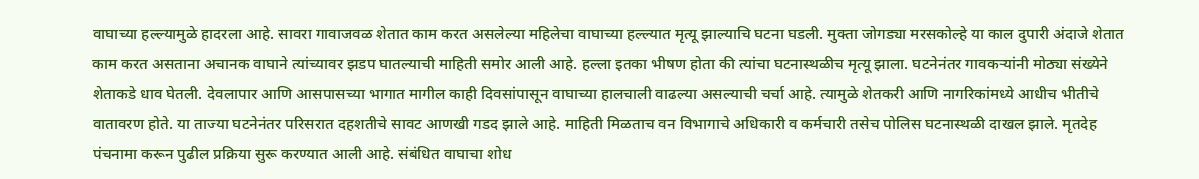वाघाच्या हल्ल्यामुळे हादरला आहे. सावरा गावाजवळ शेतात काम करत असलेल्या महिलेचा वाघाच्या हल्ल्यात मृत्यू झाल्याचि घटना घडली. मुक्ता जोगड्या मरसकोल्हे या काल दुपारी अंदाजे शेतात काम करत असताना अचानक वाघाने त्यांच्यावर झडप घातल्याची माहिती समोर आली आहे. हल्ला इतका भीषण होता की त्यांचा घटनास्थळीच मृत्यू झाला. घटनेनंतर गावकऱ्यांनी मोठ्या संख्येने शेताकडे धाव घेतली. देवलापार आणि आसपासच्या भागात मागील काही दिवसांपासून वाघाच्या हालचाली वाढल्या असल्याची चर्चा आहे. त्यामुळे शेतकरी आणि नागरिकांमध्ये आधीच भीतीचे वातावरण होते. या ताज्या घटनेनंतर परिसरात दहशतीचे सावट आणखी गडद झाले आहे. माहिती मिळताच वन विभागाचे अधिकारी व कर्मचारी तसेच पोलिस घटनास्थळी दाखल झाले. मृतदेह पंचनामा करून पुढील प्रक्रिया सुरू करण्यात आली आहे. संबंधित वाघाचा शोध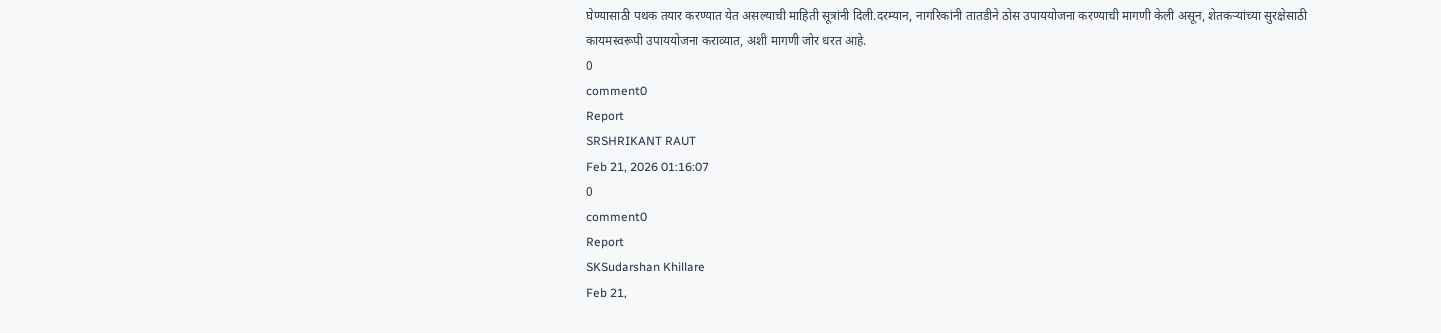घेण्यासाठी पथक तयार करण्यात येत असल्याची माहिती सूत्रांनी दिली.दरम्यान, नागरिकांनी तातडीने ठोस उपाययोजना करण्याची मागणी केली असून, शेतकऱ्यांच्या सुरक्षेसाठी कायमस्वरूपी उपाययोजना कराव्यात, अशी मागणी जोर धरत आहे.
0
comment0
Report
SRSHRIKANT RAUT
Feb 21, 2026 01:16:07
0
comment0
Report
SKSudarshan Khillare
Feb 21,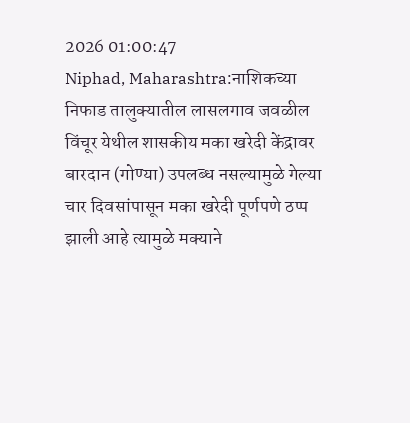2026 01:00:47
Niphad, Maharashtra:नाशिकच्या निफाड तालुक्यातील लासलगाव जवळील विंचूर येथील शासकीय मका खरेदी केंद्रावर बारदान (गोण्या) उपलब्ध नसल्यामुळे गेल्या चार दिवसांपासून मका खरेदी पूर्णपणे ठप्प झाली आहे त्यामुळे मक्याने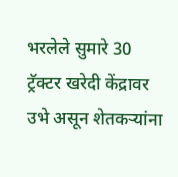भरलेले सुमारे 30 ट्रॅक्टर खरेदी केंद्रावर उभे असून शेतकऱ्यांना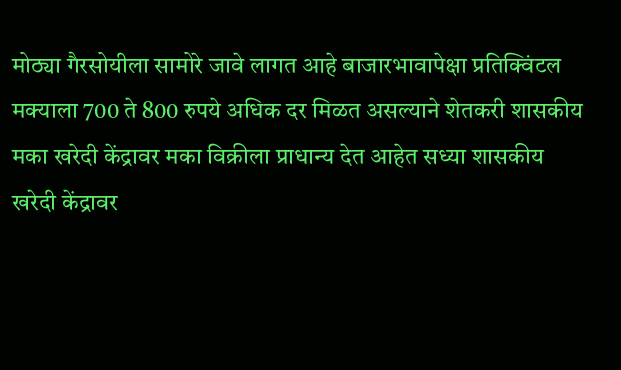मोठ्या गैरसोयीला सामोरे जावे लागत आहे बाजारभावापेक्षा प्रतिक्विंटल मक्याला 700 ते 800 रुपये अधिक दर मिळत असल्याने शेतकरी शासकीय मका खरेदी केंद्रावर मका विक्रीला प्राधान्य देत आहेत सध्या शासकीय खरेदी केंद्रावर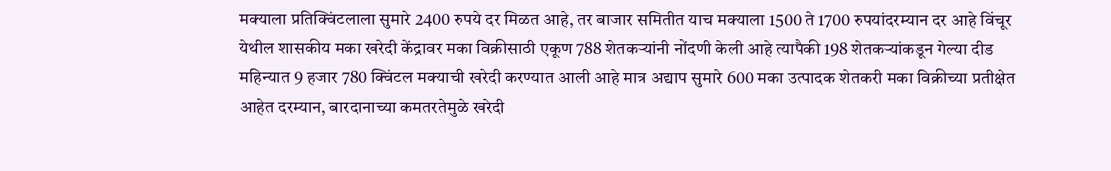मक्याला प्रतिक्विंटलाला सुमारे 2400 रुपये दर मिळत आहे, तर बाजार समितीत याच मक्याला 1500 ते 1700 रुपयांदरम्यान दर आहे विंचूर येथील शासकीय मका खरेदी केंद्रावर मका विक्रीसाठी एकूण 788 शेतकऱ्यांनी नोंदणी केली आहे त्यापैकी 198 शेतकऱ्यांकडून गेल्या दीड महिन्यात 9 हजार 780 क्विंटल मक्याची खरेदी करण्यात आली आहे मात्र अद्याप सुमारे 600 मका उत्पादक शेतकरी मका विक्रीच्या प्रतीक्षेत आहेत दरम्यान, बारदानाच्या कमतरतेमुळे खरेद‌ी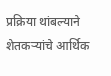प्रक्रिया थांबल्याने शेतकऱ्यांचे आर्थिक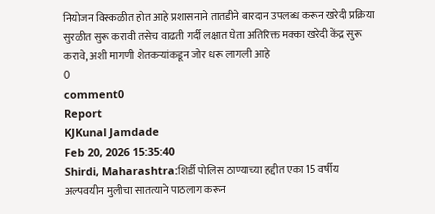नियोजन विस्कळीत होत आहे प्रशासनाने तातडीने बारदान उपलब्ध करून खरेदी प्रक्रिया सुरळीत सुरू करावी तसेच वाढती गर्दी लक्षात घेता अतिरिक्त मक्का खरेदी केंद्र सुरू करावे, अशी मागणी शेतकऱ्यांकडून जोर धरू लागली आहे
0
comment0
Report
KJKunal Jamdade
Feb 20, 2026 15:35:40
Shirdi, Maharashtra:शिर्डी पोलिस ठाण्याच्या हद्दीत एका 15 वर्षीय अल्पवयीन मुलीचा सातत्याने पाठलाग करून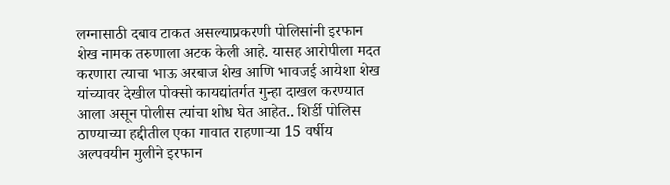लग्नासाठी दबाव टाकत असल्याप्रकरणी पोलिसांनी इरफान शेख नामक तरुणाला अटक केली आहे. यासह आरोपीला मदत करणारा त्याचा भाऊ अरबाज शेख आणि भावजई आयेशा शेख यांच्यावर देखील पोक्सो कायद्यांतर्गत गुन्हा दाखल करण्यात आला असून पोलीस त्यांचा शोध घेत आहेत.. शिर्डी पोलिस ठाण्याच्या हद्दीतील एका गावात राहणाऱ्या 15 वर्षीय अल्पवयीन मुलीने इरफान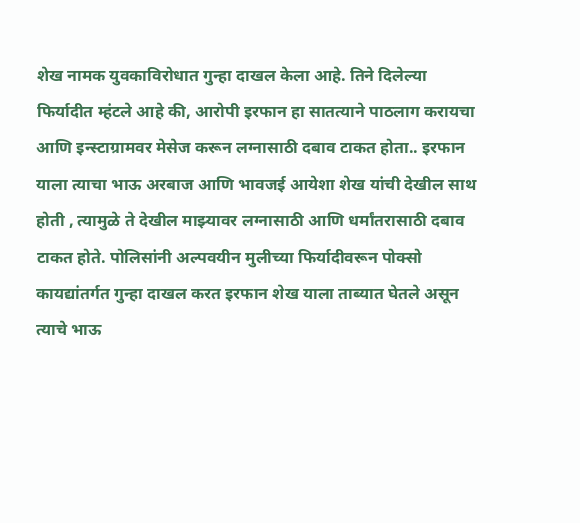शेख नामक युवकाविरोधात गुन्हा दाखल केला आहे. तिने दिलेल्या फिर्यादीत म्हंटले आहे की, आरोपी इरफान हा सातत्याने पाठलाग करायचा आणि इन्स्टाग्रामवर मेसेज करून लग्नासाठी दबाव टाकत होता.. इरफान याला त्याचा भाऊ अरबाज आणि भावजई आयेशा शेख यांची देखील साथ होती , त्यामुळे ते देखील माझ्यावर लग्नासाठी आणि धर्मांतरासाठी दबाव टाकत होते. पोलिसांनी अल्पवयीन मुलीच्या फिर्यादीवरून पोक्सो कायद्यांतर्गत गुन्हा दाखल करत इरफान शेख याला ताब्यात घेतले असून त्याचे भाऊ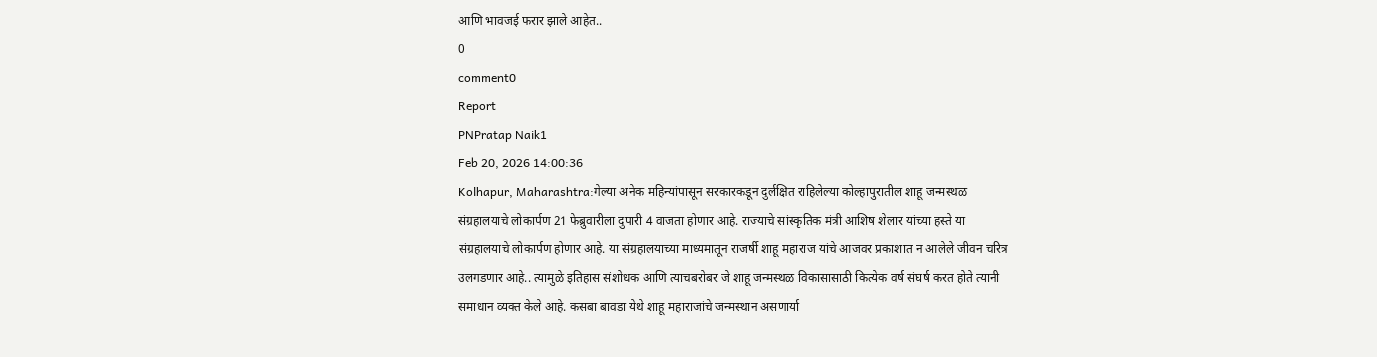आणि भावजई फरार झाले आहेत..
0
comment0
Report
PNPratap Naik1
Feb 20, 2026 14:00:36
Kolhapur, Maharashtra:गेल्या अनेक महिन्यांपासून सरकारकडून दुर्लक्षित राहिलेल्या कोल्हापुरातील शाहू जन्मस्थळ संग्रहालयाचे लोकार्पण 21 फेब्रुवारीला दुपारी 4 वाजता होणार आहे. राज्याचे सांस्कृतिक मंत्री आशिष शेलार यांच्या हस्ते या संग्रहालयाचे लोकार्पण होणार आहे. या संग्रहालयाच्या माध्यमातून राजर्षी शाहू महाराज यांचे आजवर प्रकाशात न आलेले जीवन चरित्र उलगडणार आहे.. त्यामुळे इतिहास संशोधक आणि त्याचबरोबर जे शाहू जन्मस्थळ विकासासाठी कित्येक वर्ष संघर्ष करत होते त्यानी समाधान व्यक्त केले आहे. कसबा बावडा येथे शाहू महाराजांचे जन्मस्थान असणार्या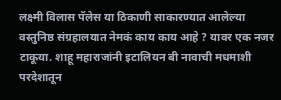लक्ष्मी विलास पॅलेस या ठिकाणी साकारण्यात आलेल्या वस्तुनिष्ठ संग्रहालयात नेमकं काय काय आहे ? यावर एक नजर टाकूया. शाहू महाराजांनी इटालियन बी नावाची मधमाशी परदेशातून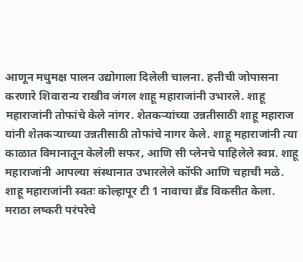आणून मधुमक्ष पालन उद्योगाला दिलेली चालना. हत्तीची जोपासना करणारे शिवारान्य राखीव जंगल शाहू महाराजांनी उभारले. शाहू महाराजांनी तोफांचे केले नांगर. शेतकऱ्यांच्या उन्नतीसाठी शाहू महाराज यांनी शेतकऱ्याच्या उन्नतीसाठी तोफांचे नागर केले. शाहू महाराजांनी त्या काळात विमानातून केलेली सफर, आणि सी प्लेनचे पाहिलेले स्वप्न. शाहू महाराजांनी आपल्या संस्थानात उभारलेले कॉफी आणि चहाची मळे. शाहू महाराजांनी स्वतः कोल्हापूर टी 1 नावाचा ब्रँड विकसीत केला. मराठा लष्करी परंपरेचे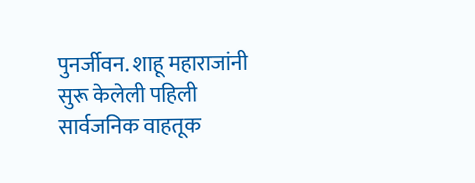पुनर्जीवन. शाहू महाराजांनी सुरू केलेली पहिली सार्वजनिक वाहतूक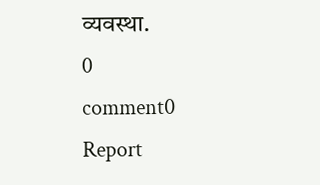व्यवस्था.
0
comment0
Report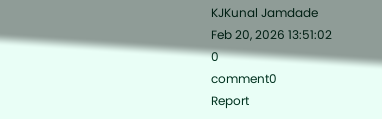KJKunal Jamdade
Feb 20, 2026 13:51:02
0
comment0
Report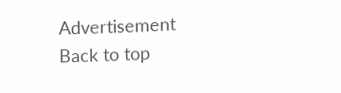Advertisement
Back to top